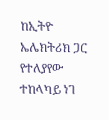ከኢትዮ ኤሌክትሪክ ጋር የተለያየው ተከላካይ ነገ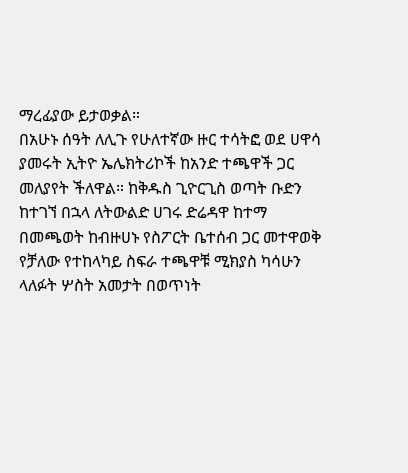ማረፊያው ይታወቃል።
በአሁኑ ሰዓት ለሊጉ የሁለተኛው ዙር ተሳትፎ ወደ ሀዋሳ ያመሩት ኢትዮ ኤሌክትሪኮች ከአንድ ተጫዋች ጋር መለያየት ችለዋል። ከቅዱስ ጊዮርጊስ ወጣት ቡድን ከተገኘ በኋላ ለትውልድ ሀገሩ ድሬዳዋ ከተማ በመጫወት ከብዙሀኑ የስፖርት ቤተሰብ ጋር መተዋወቅ የቻለው የተከላካይ ስፍራ ተጫዋቹ ሚክያስ ካሳሁን ላለፉት ሦስት አመታት በወጥነት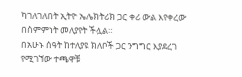ካገለገለበት ኢትዮ ኤሌክትሪክ ጋር ቀሪ ውል እየቀረው በስምምነት መለያየት ችሏል።
በአሁኑ ሰዓት ከተለያዩ ክለቦች ጋር ንግግር እያደረገ የሚገኘው ተጫዋቹ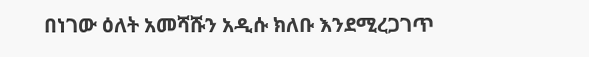በነገው ዕለት አመሻሹን አዲሱ ክለቡ እንደሚረጋገጥ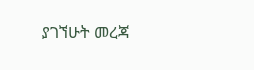ያገኘሁት መረጃ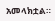አመላክቷል።